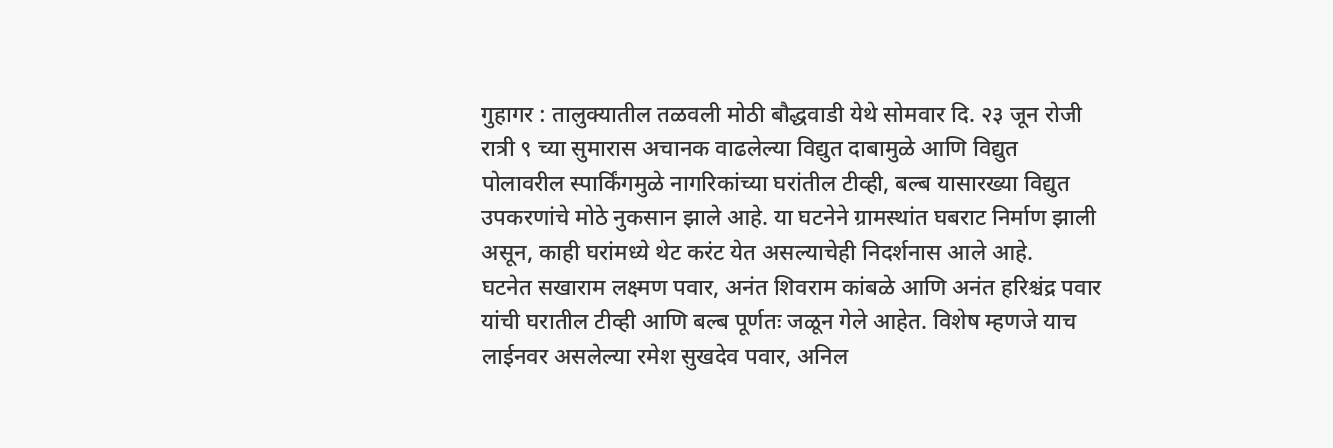गुहागर : तालुक्यातील तळवली मोठी बौद्धवाडी येथे सोमवार दि. २३ जून रोजी रात्री ९ च्या सुमारास अचानक वाढलेल्या विद्युत दाबामुळे आणि विद्युत पोलावरील स्पार्किंगमुळे नागरिकांच्या घरांतील टीव्ही, बल्ब यासारख्या विद्युत उपकरणांचे मोठे नुकसान झाले आहे. या घटनेने ग्रामस्थांत घबराट निर्माण झाली असून, काही घरांमध्ये थेट करंट येत असल्याचेही निदर्शनास आले आहे.
घटनेत सखाराम लक्ष्मण पवार, अनंत शिवराम कांबळे आणि अनंत हरिश्चंद्र पवार यांची घरातील टीव्ही आणि बल्ब पूर्णतः जळून गेले आहेत. विशेष म्हणजे याच लाईनवर असलेल्या रमेश सुखदेव पवार, अनिल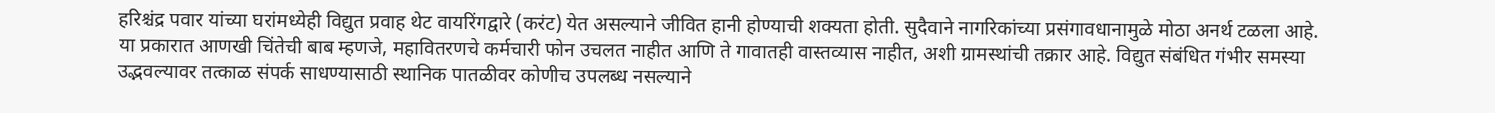हरिश्चंद्र पवार यांच्या घरांमध्येही विद्युत प्रवाह थेट वायरिंगद्वारे (करंट) येत असल्याने जीवित हानी होण्याची शक्यता होती. सुदैवाने नागरिकांच्या प्रसंगावधानामुळे मोठा अनर्थ टळला आहे.
या प्रकारात आणखी चिंतेची बाब म्हणजे, महावितरणचे कर्मचारी फोन उचलत नाहीत आणि ते गावातही वास्तव्यास नाहीत, अशी ग्रामस्थांची तक्रार आहे. विद्युत संबंधित गंभीर समस्या उद्भवल्यावर तत्काळ संपर्क साधण्यासाठी स्थानिक पातळीवर कोणीच उपलब्ध नसल्याने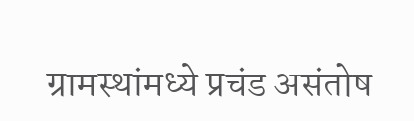ग्रामस्थांमध्ये प्रचंड असंतोष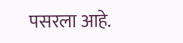पसरला आहे.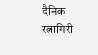दैनिक रत्नागिरी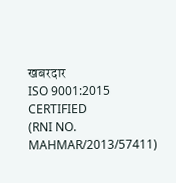खबरदार
ISO 9001:2015 CERTIFIED
(RNI NO. MAHMAR/2013/57411)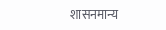शासनमान्य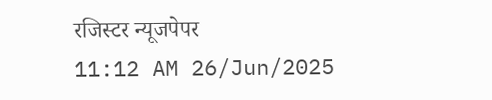रजिस्टर न्यूजपेपर
11:12 AM 26/Jun/2025